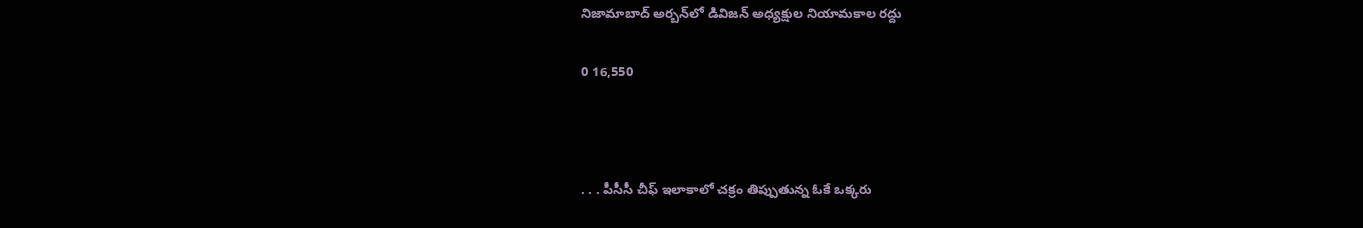నిజామాబాద్ అర్బన్‌లో డివిజన్ అధ్యక్షుల నియామకాల రద్దు

0 16,550



. . . పీసీసీ చీఫ్ ఇలాకాలో చక్రం తిప్పుతున్న ఓకే ఒక్కరు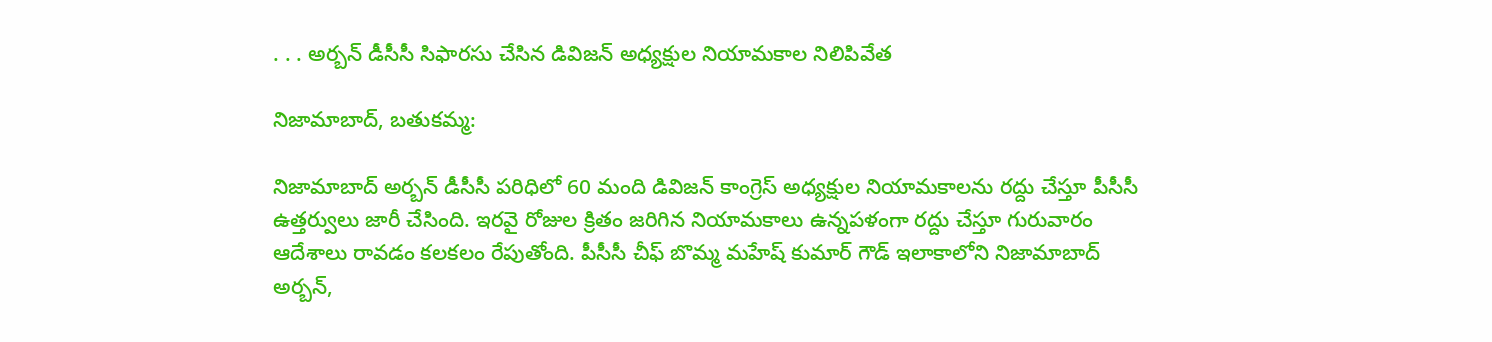. . . అర్బన్ డీసీసీ సిఫారసు చేసిన డివిజన్ అధ్యక్షుల నియామకాల నిలిపివేత

నిజామాబాద్, బతుకమ్మ:

నిజామాబాద్ అర్బన్ డీసీసీ పరిధిలో 60 మంది డివిజన్ కాంగ్రెస్ అధ్యక్షుల నియామకాలను రద్దు చేస్తూ పీసీసీ ఉత్తర్వులు జారీ చేసింది. ఇరవై రోజుల క్రితం జరిగిన నియామకాలు ఉన్నపళంగా రద్దు చేస్తూ గురువారం ఆదేశాలు రావడం కలకలం రేపుతోంది. పీసీసీ చీఫ్ బొమ్మ మహేష్ కుమార్ గౌడ్ ఇలాకాలోని నిజామాబాద్ అర్బన్,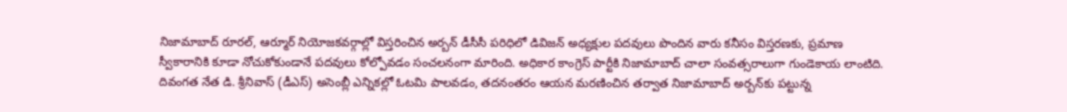నిజామాబాద్ రూరల్, ఆర్మూర్ నియోజకవర్గాల్లో విస్తరించిన అర్బన్ డీసీసీ పరిధిలో డివిజన్ అధ్యక్షుల పదవులు పొందిన వారు కనీసం విస్తరణకు, ప్రమాణ స్వీకారానికి కూడా నోచుకోకుండానే పదవులు కోల్పోవడం సంచలనంగా మారింది. అధికార కాంగ్రెస్ పార్టీకి నిజామాబాద్ చాలా సంవత్సరాలుగా గుండెకాయ లాంటిది. దివంగత నేత డి. శ్రీనివాస్ (డీఎస్) అసెంబ్లీ ఎన్నికల్లో ఓటమి పాలవడం, తదనంతరం ఆయన మరణించిన తర్వాత నిజామాబాద్ అర్బన్‌కు పట్టున్న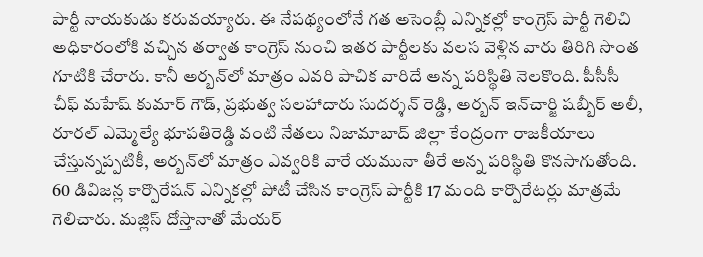పార్టీ నాయకుడు కరువయ్యారు. ఈ నేపథ్యంలోనే గత అసెంబ్లీ ఎన్నికల్లో కాంగ్రెస్ పార్టీ గెలిచి అధికారంలోకి వచ్చిన తర్వాత కాంగ్రెస్ నుంచి ఇతర పార్టీలకు వలస వెళ్లిన వారు తిరిగి సొంత గూటికి చేరారు. కానీ అర్బన్‌లో మాత్రం ఎవరి పాచిక వారిదే అన్న పరిస్థితి నెలకొంది. పీసీసీ చీఫ్ మహేష్ కుమార్ గౌడ్, ప్రభుత్వ సలహాదారు సుదర్శన్ రెడ్డి, అర్బన్ ఇన్‌చార్జి షబ్బీర్ అలీ, రూరల్ ఎమ్మెల్యే భూపతిరెడ్డి వంటి నేతలు నిజామాబాద్ జిల్లా కేంద్రంగా రాజకీయాలు చేస్తున్నప్పటికీ, అర్బన్‌లో మాత్రం ఎవ్వరికి వారే యమునా తీరే అన్న పరిస్థితి కొనసాగుతోంది. 60 డివిజన్ల కార్పొరేషన్ ఎన్నికల్లో పోటీ చేసిన కాంగ్రెస్ పార్టీకి 17 మంది కార్పొరేటర్లు మాత్రమే గెలిచారు. మజ్లిస్ దోస్తానాతో మేయర్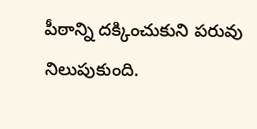పీఠాన్ని దక్కించుకుని పరువు నిలుపుకుంది.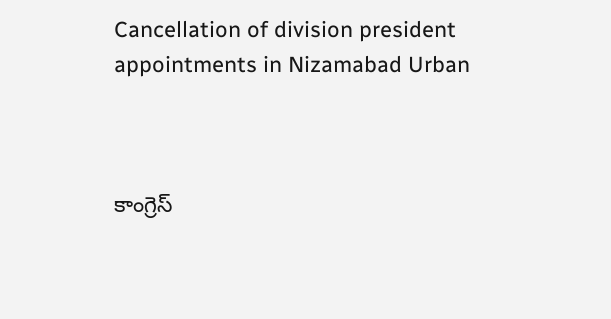Cancellation of division president appointments in Nizamabad Urban



కాంగ్రెస్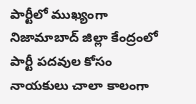పార్టీలో ముఖ్యంగా నిజామాబాద్ జిల్లా కేంద్రంలో పార్టీ పదవుల కోసం నాయకులు చాలా కాలంగా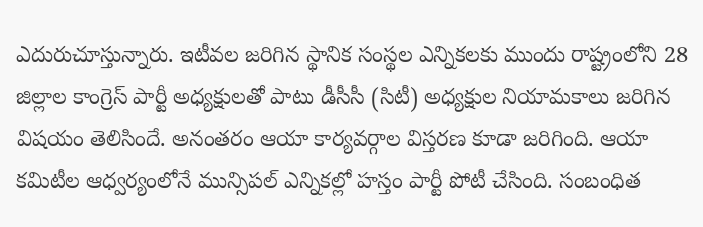ఎదురుచూస్తున్నారు. ఇటీవల జరిగిన స్థానిక సంస్థల ఎన్నికలకు ముందు రాష్ట్రంలోని 28 జిల్లాల కాంగ్రెస్ పార్టీ అధ్యక్షులతో పాటు డీసీసీ (సిటీ) అధ్యక్షుల నియామకాలు జరిగిన విషయం తెలిసిందే. అనంతరం ఆయా కార్యవర్గాల విస్తరణ కూడా జరిగింది. ఆయా కమిటీల ఆధ్వర్యంలోనే మున్సిపల్ ఎన్నికల్లో హస్తం పార్టీ పోటీ చేసింది. సంబంధిత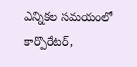ఎన్నికల సమయంలో కార్పొరేటర్,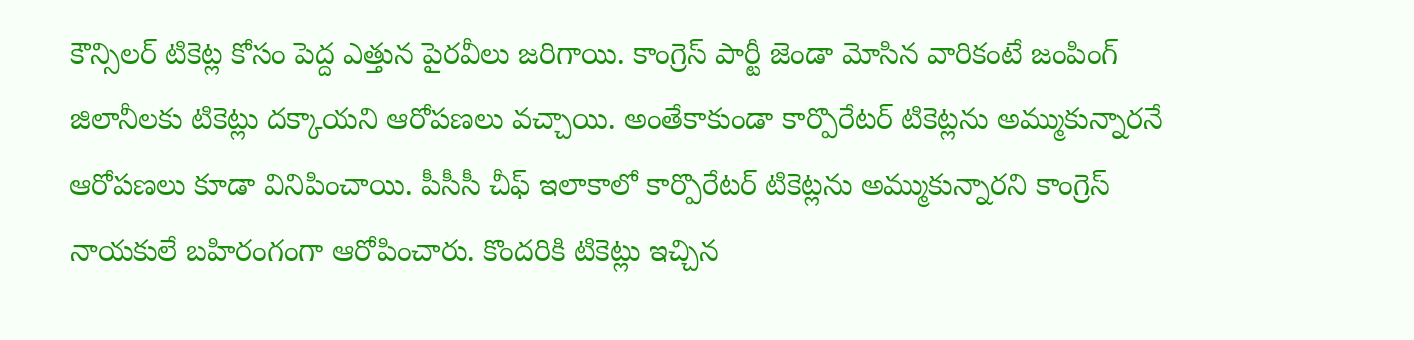కౌన్సిలర్ టికెట్ల కోసం పెద్ద ఎత్తున పైరవీలు జరిగాయి. కాంగ్రెస్ పార్టీ జెండా మోసిన వారికంటే జంపింగ్ జిలానీలకు టికెట్లు దక్కాయని ఆరోపణలు వచ్చాయి. అంతేకాకుండా కార్పొరేటర్ టికెట్లను అమ్ముకున్నారనే ఆరోపణలు కూడా వినిపించాయి. పీసీసీ చీఫ్ ఇలాకాలో కార్పొరేటర్ టికెట్లను అమ్ముకున్నారని కాంగ్రెస్ నాయకులే బహిరంగంగా ఆరోపించారు. కొందరికి టికెట్లు ఇచ్చిన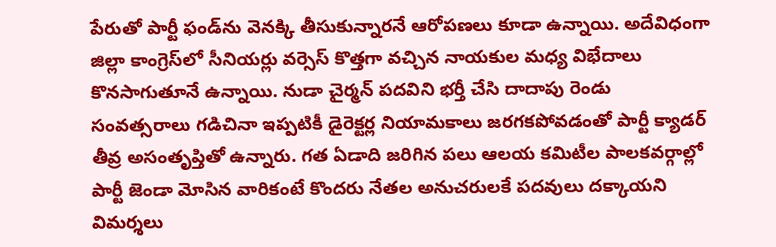పేరుతో పార్టీ ఫండ్‌ను వెనక్కి తీసుకున్నారనే ఆరోపణలు కూడా ఉన్నాయి. అదేవిధంగా జిల్లా కాంగ్రెస్‌లో సీనియర్లు వర్సెస్ కొత్తగా వచ్చిన నాయకుల మధ్య విభేదాలు కొనసాగుతూనే ఉన్నాయి. నుడా చైర్మన్ పదవిని భర్తీ చేసి దాదాపు రెండు సంవత్సరాలు గడిచినా ఇప్పటికీ డైరెక్టర్ల నియామకాలు జరగకపోవడంతో పార్టీ క్యాడర్ తీవ్ర అసంతృప్తితో ఉన్నారు. గత ఏడాది జరిగిన పలు ఆలయ కమిటీల పాలకవర్గాల్లో పార్టీ జెండా మోసిన వారికంటే కొందరు నేతల అనుచరులకే పదవులు దక్కాయని విమర్శలు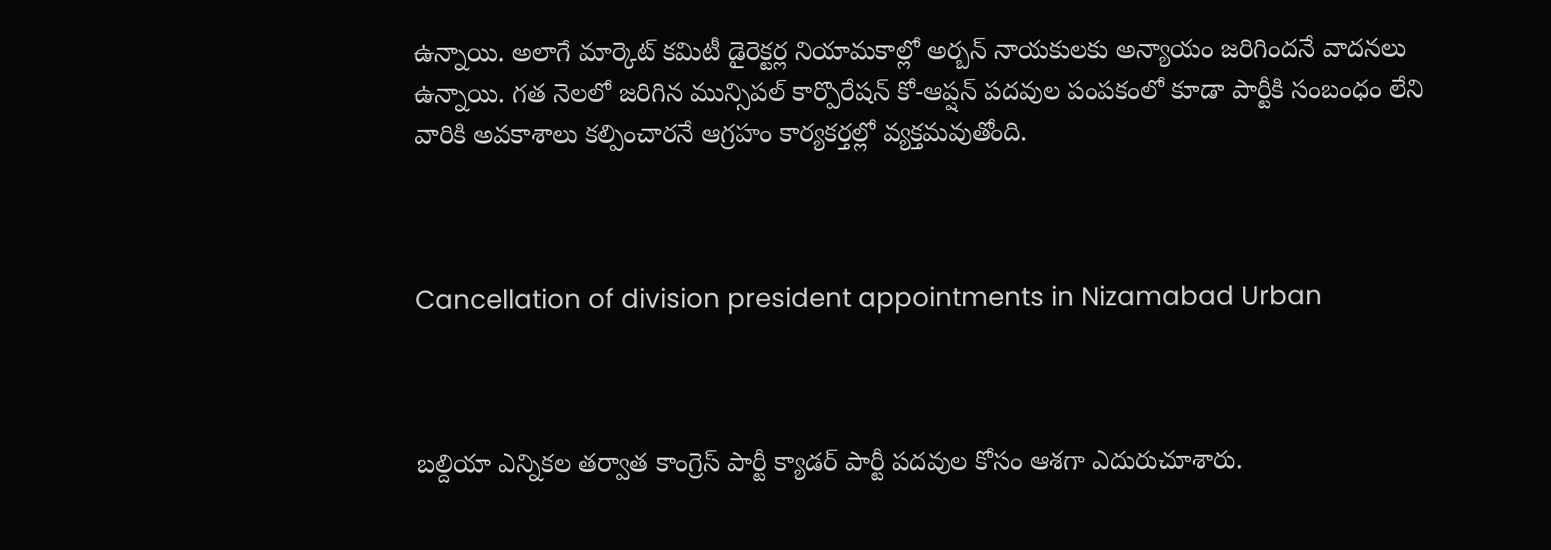ఉన్నాయి. అలాగే మార్కెట్ కమిటీ డైరెక్టర్ల నియామకాల్లో అర్బన్ నాయకులకు అన్యాయం జరిగిందనే వాదనలు ఉన్నాయి. గత నెలలో జరిగిన మున్సిపల్ కార్పొరేషన్ కో-ఆప్షన్ పదవుల పంపకంలో కూడా పార్టీకి సంబంధం లేని వారికి అవకాశాలు కల్పించారనే ఆగ్రహం కార్యకర్తల్లో వ్యక్తమవుతోంది.



Cancellation of division president appointments in Nizamabad Urban



బల్దియా ఎన్నికల తర్వాత కాంగ్రెస్ పార్టీ క్యాడర్ పార్టీ పదవుల కోసం ఆశగా ఎదురుచూశారు.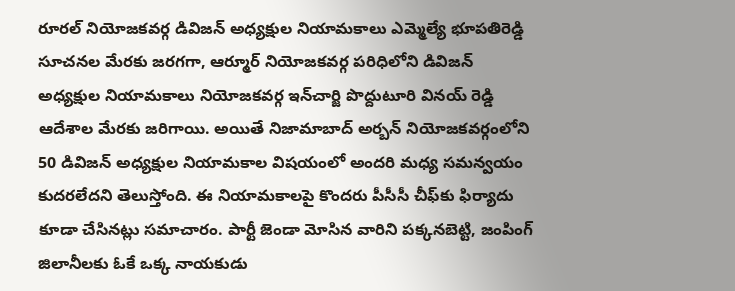రూరల్ నియోజకవర్గ డివిజన్ అధ్యక్షుల నియామకాలు ఎమ్మెల్యే భూపతిరెడ్డి సూచనల మేరకు జరగగా, ఆర్మూర్ నియోజకవర్గ పరిధిలోని డివిజన్ అధ్యక్షుల నియామకాలు నియోజకవర్గ ఇన్‌చార్జి పొద్దుటూరి వినయ్ రెడ్డి ఆదేశాల మేరకు జరిగాయి. అయితే నిజామాబాద్ అర్బన్ నియోజకవర్గంలోని 50 డివిజన్ అధ్యక్షుల నియామకాల విషయంలో అందరి మధ్య సమన్వయం కుదరలేదని తెలుస్తోంది. ఈ నియామకాలపై కొందరు పీసీసీ చీఫ్‌కు ఫిర్యాదు కూడా చేసినట్లు సమాచారం. పార్టీ జెండా మోసిన వారిని పక్కనబెట్టి, జంపింగ్ జిలానీలకు ఓకే ఒక్క నాయకుడు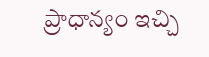ప్రాధాన్యం ఇచ్చి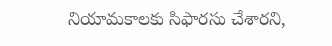నియామకాలకు సిఫారసు చేశారని,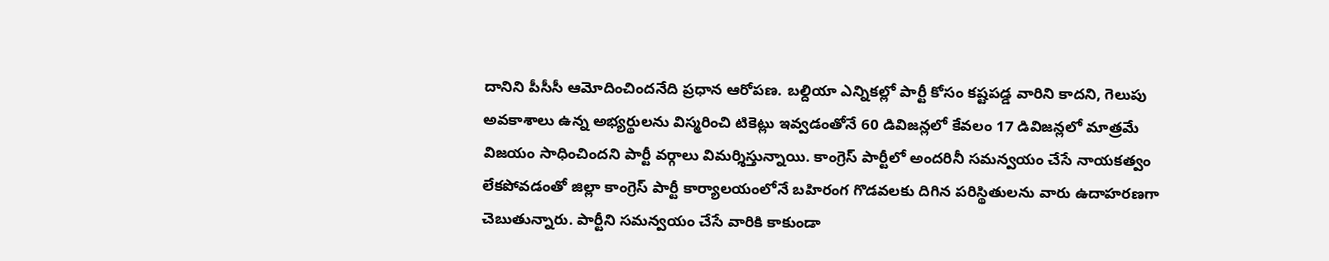దానిని పీసీసీ ఆమోదించిందనేది ప్రధాన ఆరోపణ. బల్దియా ఎన్నికల్లో పార్టీ కోసం కష్టపడ్డ వారిని కాదని, గెలుపు అవకాశాలు ఉన్న అభ్యర్థులను విస్మరించి టికెట్లు ఇవ్వడంతోనే 60 డివిజన్లలో కేవలం 17 డివిజన్లలో మాత్రమే విజయం సాధించిందని పార్టీ వర్గాలు విమర్శిస్తున్నాయి. కాంగ్రెస్ పార్టీలో అందరినీ సమన్వయం చేసే నాయకత్వం లేకపోవడంతో జిల్లా కాంగ్రెస్ పార్టీ కార్యాలయంలోనే బహిరంగ గొడవలకు దిగిన పరిస్థితులను వారు ఉదాహరణగా చెబుతున్నారు. పార్టీని సమన్వయం చేసే వారికి కాకుండా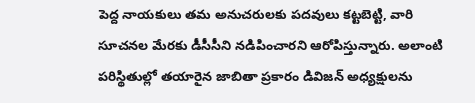పెద్ద నాయకులు తమ అనుచరులకు పదవులు కట్టబెట్టి, వారి సూచనల మేరకు డీసీసీని నడిపించారని ఆరోపిస్తున్నారు. అలాంటి పరిస్థితుల్లో తయారైన జాబితా ప్రకారం డివిజన్ అధ్యక్షులను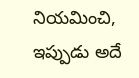నియమించి, ఇప్పుడు అదే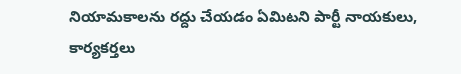నియామకాలను రద్దు చేయడం ఏమిటని పార్టీ నాయకులు, కార్యకర్తలు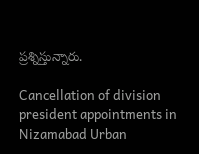ప్రశ్నిస్తున్నారు.

Cancellation of division president appointments in Nizamabad Urban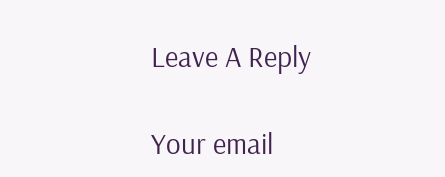Leave A Reply

Your email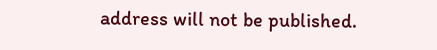address will not be published.